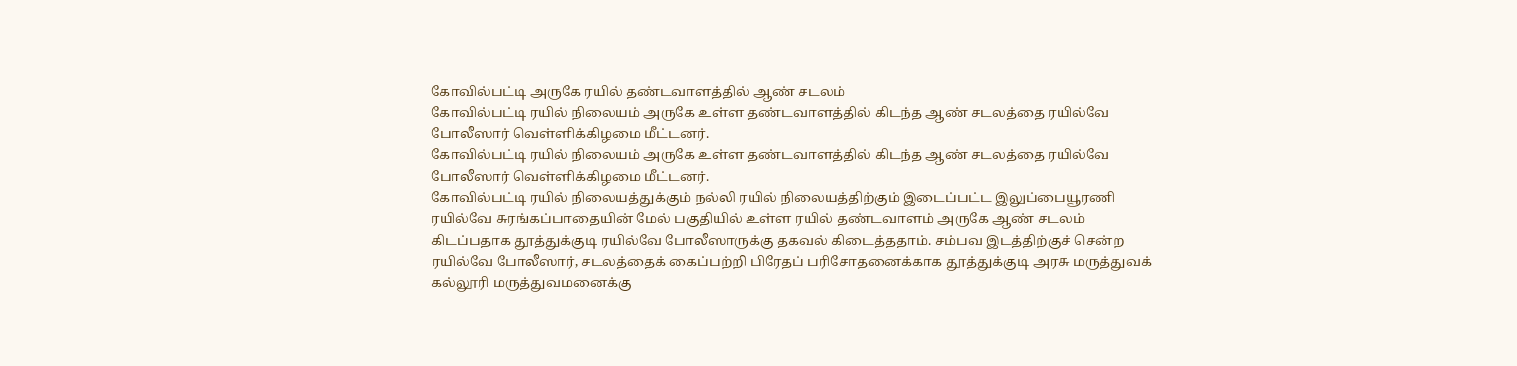கோவில்பட்டி அருகே ரயில் தண்டவாளத்தில் ஆண் சடலம்
கோவில்பட்டி ரயில் நிலையம் அருகே உள்ள தண்டவாளத்தில் கிடந்த ஆண் சடலத்தை ரயில்வே போலீஸார் வெள்ளிக்கிழமை மீட்டனர்.
கோவில்பட்டி ரயில் நிலையம் அருகே உள்ள தண்டவாளத்தில் கிடந்த ஆண் சடலத்தை ரயில்வே போலீஸார் வெள்ளிக்கிழமை மீட்டனர்.
கோவில்பட்டி ரயில் நிலையத்துக்கும் நல்லி ரயில் நிலையத்திற்கும் இடைப்பட்ட இலுப்பையூரணி ரயில்வே சுரங்கப்பாதையின் மேல் பகுதியில் உள்ள ரயில் தண்டவாளம் அருகே ஆண் சடலம் கிடப்பதாக தூத்துக்குடி ரயில்வே போலீஸாருக்கு தகவல் கிடைத்ததாம். சம்பவ இடத்திற்குச் சென்ற ரயில்வே போலீஸார், சடலத்தைக் கைப்பற்றி பிரேதப் பரிசோதனைக்காக தூத்துக்குடி அரசு மருத்துவக் கல்லூரி மருத்துவமனைக்கு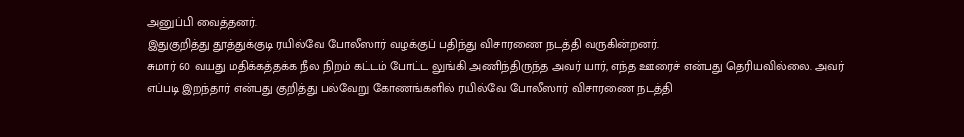அனுப்பி வைத்தனர்.
இதுகுறித்து தூத்துக்குடி ரயில்வே போலீஸார் வழக்குப் பதிந்து விசாரணை நடத்தி வருகின்றனர்.
சுமார் 60 வயது மதிக்கத்தக்க நீல நிறம் கட்டம் போட்ட லுங்கி அணிந்திருந்த அவர் யார், எந்த ஊரைச் என்பது தெரியவில்லை. அவர் எப்படி இறந்தார் என்பது குறித்து பல்வேறு கோணங்களில் ரயில்வே போலீஸார் விசாரணை நடத்தி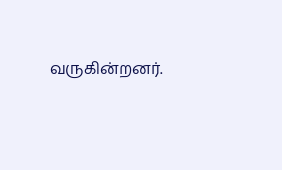வருகின்றனர்.